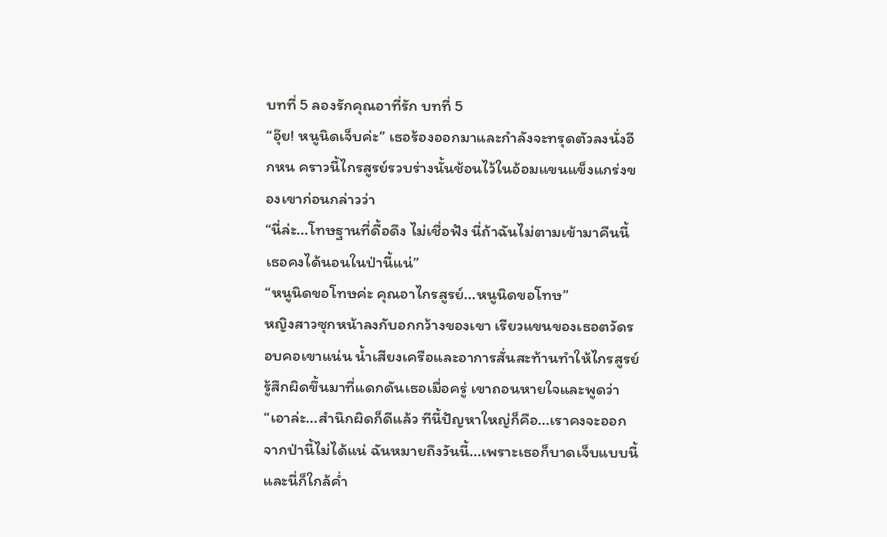บทที่ 5 ลองรักคุณอาที่รัก บทที่ 5
“อุ๊ย! หนูนิดเจ็บค่ะ” เธอร้องออกมาและกำลังจะทรุดตัวลงนั่งอีกหน คราวนี้ไกรสูรย์รวบร่างนั้นช้อนไว้ในอ้อมแขนแข็งแกร่งของเขาก่อนกล่าวว่า
“นี่ล่ะ...โทษฐานที่ดื้อดึง ไม่เชื่อฟัง นี่ถ้าฉันไม่ตามเข้ามาคืนนี้เธอคงได้นอนในป่านี้แน่”
“หนูนิดขอโทษค่ะ คุณอาไกรสูรย์...หนูนิดขอโทษ”
หญิงสาวซุกหน้าลงกับอกกว้างของเขา เรียวแขนของเธอตวัดรอบคอเขาแน่น น้ำเสียงเครือและอาการสั่นสะท้านทำให้ไกรสูรย์รู้สึกผิดขึ้นมาที่แดกดันเธอเมื่อครู่ เขาถอนหายใจและพูดว่า
“เอาล่ะ...สำนึกผิดก็ดีแล้ว ทีนี้ปัญหาใหญ่ก็คือ...เราคงจะออกจากป่านี้ไม่ได้แน่ ฉันหมายถึงวันนี้...เพราะเธอก็บาดเจ็บแบบนี้ และนี่ก็ใกล้ค่ำ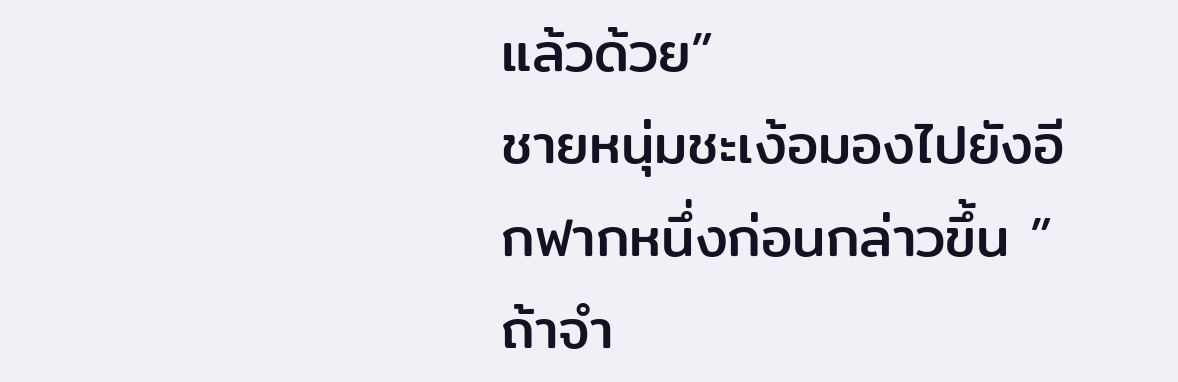แล้วด้วย”
ชายหนุ่มชะเง้อมองไปยังอีกฟากหนึ่งก่อนกล่าวขึ้น ”ถ้าจำ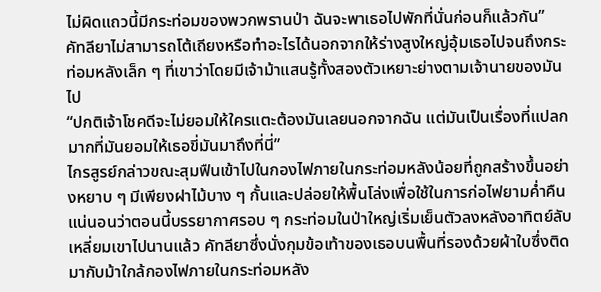ไม่ผิดแถวนี้มีกระท่อมของพวกพรานป่า ฉันจะพาเธอไปพักที่นั่นก่อนก็แล้วกัน”
คัทลียาไม่สามารถโต้เถียงหรือทำอะไรได้นอกจากให้ร่างสูงใหญ่อุ้มเธอไปจนถึงกระท่อมหลังเล็ก ๆ ที่เขาว่าโดยมีเจ้าม้าแสนรู้ทั้งสองตัวเหยาะย่างตามเจ้านายของมันไป
“ปกติเจ้าโชคดีจะไม่ยอมให้ใครแตะต้องมันเลยนอกจากฉัน แต่มันเป็นเรื่องที่แปลกมากที่มันยอมให้เธอขี่มันมาถึงที่นี่”
ไกรสูรย์กล่าวขณะสุมฟืนเข้าไปในกองไฟภายในกระท่อมหลังน้อยที่ถูกสร้างขึ้นอย่างหยาบ ๆ มีเพียงฝาไม้บาง ๆ กั้นและปล่อยให้พื้นโล่งเพื่อใช้ในการก่อไฟยามค่ำคืน
แน่นอนว่าตอนนี้บรรยากาศรอบ ๆ กระท่อมในป่าใหญ่เริ่มเย็นตัวลงหลังอาทิตย์ลับเหลี่ยมเขาไปนานแล้ว คัทลียาซึ่งนั่งกุมข้อเท้าของเธอบนพื้นที่รองด้วยผ้าใบซึ่งติดมากับม้าใกล้กองไฟภายในกระท่อมหลัง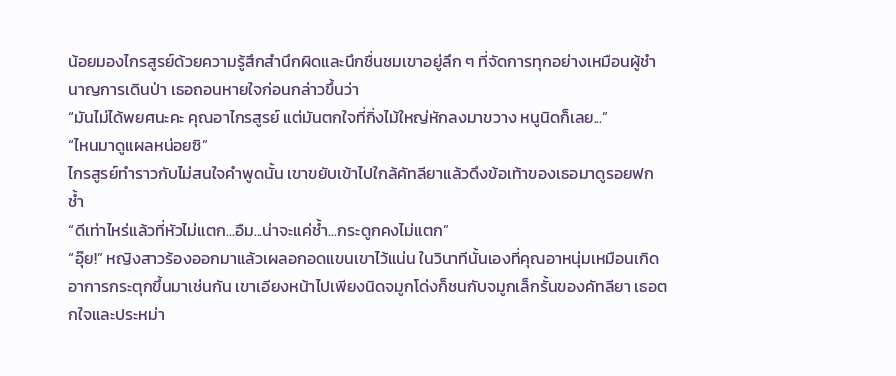น้อยมองไกรสูรย์ด้วยความรู้สึกสำนึกผิดและนึกชื่นชมเขาอยู่ลึก ๆ ที่จัดการทุกอย่างเหมือนผู้ชำนาญการเดินป่า เธอถอนหายใจก่อนกล่าวขึ้นว่า
“มันไม่ได้พยศนะคะ คุณอาไกรสูรย์ แต่มันตกใจที่กิ่งไม้ใหญ่หักลงมาขวาง หนูนิดก็เลย...”
“ไหนมาดูแผลหน่อยซิ”
ไกรสูรย์ทำราวกับไม่สนใจคำพูดนั้น เขาขยับเข้าไปใกล้คัทลียาแล้วดึงข้อเท้าของเธอมาดูรอยฟกช้ำ
“ดีเท่าไหร่แล้วที่หัวไม่แตก...อืม...น่าจะแค่ช้ำ...กระดูกคงไม่แตก”
“อุ๊ย!” หญิงสาวร้องออกมาแล้วเผลอกอดแขนเขาไว้แน่น ในวินาทีนั้นเองที่คุณอาหนุ่มเหมือนเกิดอาการกระตุกขึ้นมาเช่นกัน เขาเอียงหน้าไปเพียงนิดจมูกโด่งก็ชนกับจมูกเล็กรั้นของคัทลียา เธอตกใจและประหม่า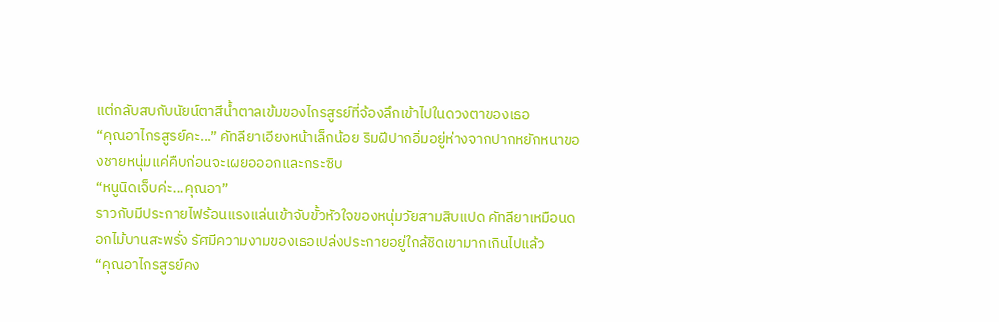แต่กลับสบกับนัยน์ตาสีน้ำตาลเข้มของไกรสูรย์ที่จ้องลึกเข้าไปในดวงตาของเธอ
“คุณอาไกรสูรย์คะ...” คัทลียาเอียงหน้าเล็กน้อย ริมฝีปากอิ่มอยู่ห่างจากปากหยักหนาของชายหนุ่มแค่คืบก่อนจะเผยอออกและกระซิบ
“หนูนิดเจ็บค่ะ...คุณอา”
ราวกับมีประกายไฟร้อนแรงแล่นเข้าจับขั้วหัวใจของหนุ่มวัยสามสิบแปด คัทลียาเหมือนดอกไม้บานสะพรั่ง รัศมีความงามของเธอเปล่งประกายอยู่ใกล้ชิดเขามากเกินไปแล้ว
“คุณอาไกรสูรย์คง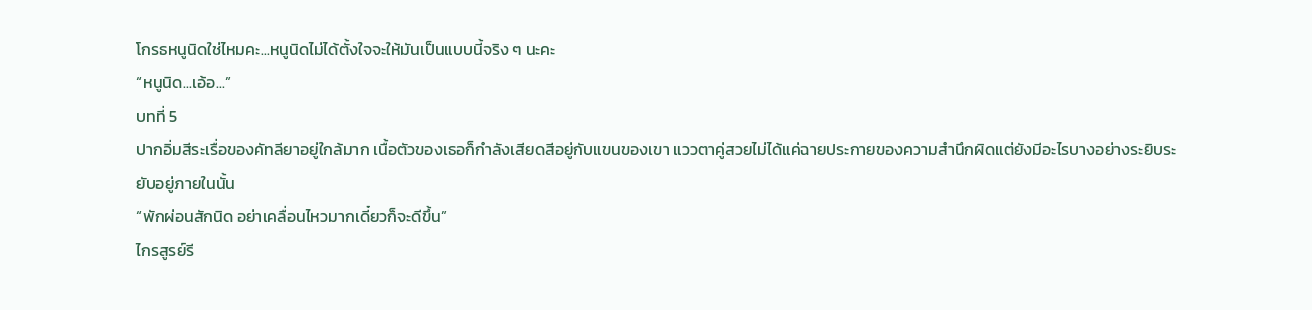โกรธหนูนิดใช่ไหมคะ...หนูนิดไม่ได้ตั้งใจจะให้มันเป็นแบบนี้จริง ๆ นะคะ
“หนูนิด...เอ้อ...”
บทที่ 5
ปากอิ่มสีระเรื่อของคัทลียาอยู่ใกล้มาก เนื้อตัวของเธอก็กำลังเสียดสีอยู่กับแขนของเขา แววตาคู่สวยไม่ได้แค่ฉายประกายของความสำนึกผิดแต่ยังมีอะไรบางอย่างระยิบระยับอยู่ภายในนั้น
“พักผ่อนสักนิด อย่าเคลื่อนไหวมากเดี๋ยวก็จะดีขึ้น”
ไกรสูรย์รี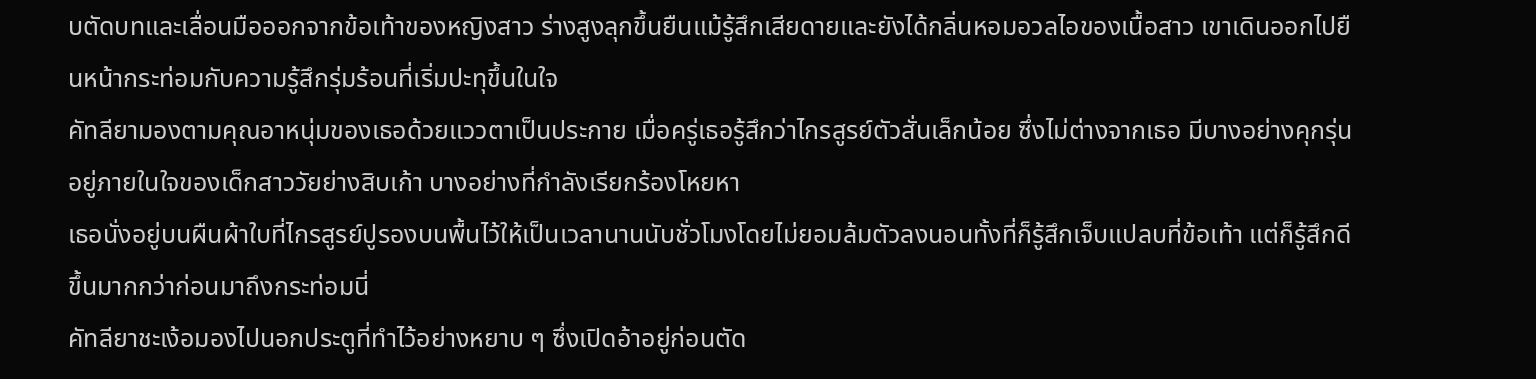บตัดบทและเลื่อนมือออกจากข้อเท้าของหญิงสาว ร่างสูงลุกขึ้นยืนแม้รู้สึกเสียดายและยังได้กลิ่นหอมอวลไอของเนื้อสาว เขาเดินออกไปยืนหน้ากระท่อมกับความรู้สึกรุ่มร้อนที่เริ่มปะทุขึ้นในใจ
คัทลียามองตามคุณอาหนุ่มของเธอด้วยแววตาเป็นประกาย เมื่อครู่เธอรู้สึกว่าไกรสูรย์ตัวสั่นเล็กน้อย ซึ่งไม่ต่างจากเธอ มีบางอย่างคุกรุ่นอยู่ภายในใจของเด็กสาววัยย่างสิบเก้า บางอย่างที่กำลังเรียกร้องโหยหา
เธอนั่งอยู่บนผืนผ้าใบที่ไกรสูรย์ปูรองบนพื้นไว้ให้เป็นเวลานานนับชั่วโมงโดยไม่ยอมล้มตัวลงนอนทั้งที่ก็รู้สึกเจ็บแปลบที่ข้อเท้า แต่ก็รู้สึกดีขึ้นมากกว่าก่อนมาถึงกระท่อมนี่
คัทลียาชะเง้อมองไปนอกประตูที่ทำไว้อย่างหยาบ ๆ ซึ่งเปิดอ้าอยู่ก่อนตัด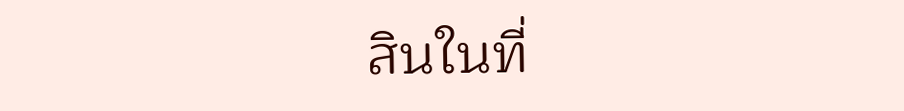สินในที่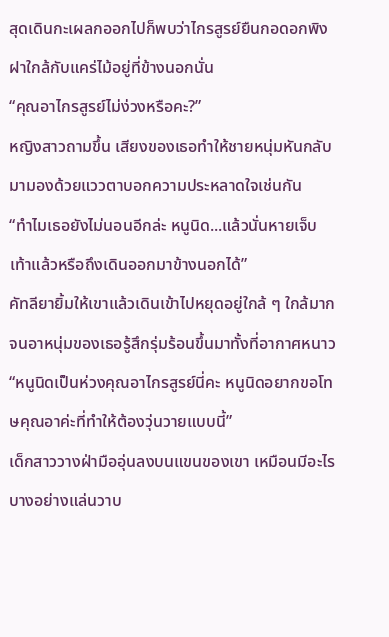สุดเดินกะเผลกออกไปก็พบว่าไกรสูรย์ยืนกอดอกพิงฝาใกล้กับแคร่ไม้อยู่ที่ข้างนอกนั่น
“คุณอาไกรสูรย์ไม่ง่วงหรือคะ?”
หญิงสาวถามขึ้น เสียงของเธอทำให้ชายหนุ่มหันกลับมามองด้วยแววตาบอกความประหลาดใจเช่นกัน
“ทำไมเธอยังไม่นอนอีกล่ะ หนูนิด...แล้วนั่นหายเจ็บเท้าแล้วหรือถึงเดินออกมาข้างนอกได้”
คัทลียายิ้มให้เขาแล้วเดินเข้าไปหยุดอยู่ใกล้ ๆ ใกล้มากจนอาหนุ่มของเธอรู้สึกรุ่มร้อนขึ้นมาทั้งที่อากาศหนาว
“หนูนิดเป็นห่วงคุณอาไกรสูรย์นี่คะ หนูนิดอยากขอโทษคุณอาค่ะที่ทำให้ต้องวุ่นวายแบบนี้”
เด็กสาววางฝ่ามืออุ่นลงบนแขนของเขา เหมือนมีอะไรบางอย่างแล่นวาบ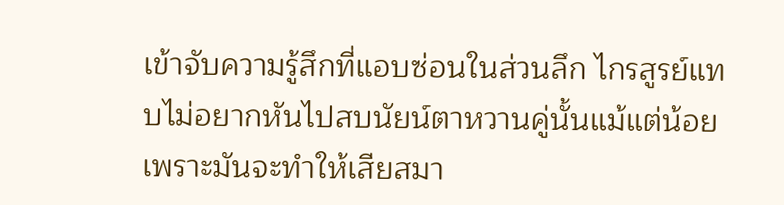เข้าจับความรู้สึกที่แอบซ่อนในส่วนลึก ไกรสูรย์แทบไม่อยากหันไปสบนัยน์ตาหวานคู่นั้นแม้แต่น้อย เพราะมันจะทำให้เสียสมา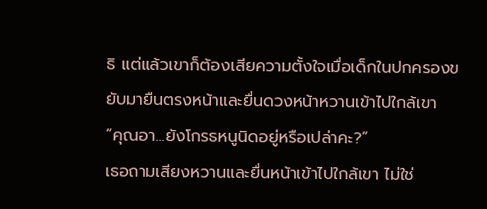ธิ แต่แล้วเขาก็ต้องเสียความตั้งใจเมื่อเด็กในปกครองขยับมายืนตรงหน้าและยื่นดวงหน้าหวานเข้าไปใกล้เขา
“คุณอา...ยังโกรธหนูนิดอยู่หรือเปล่าคะ?”
เธอถามเสียงหวานและยื่นหน้าเข้าไปใกล้เขา ไม่ใช่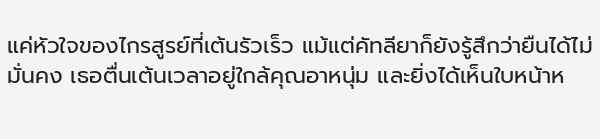แค่หัวใจของไกรสูรย์ที่เต้นรัวเร็ว แม้แต่คัทลียาก็ยังรู้สึกว่ายืนได้ไม่มั่นคง เธอตื่นเต้นเวลาอยู่ใกล้คุณอาหนุ่ม และยิ่งได้เห็นใบหน้าห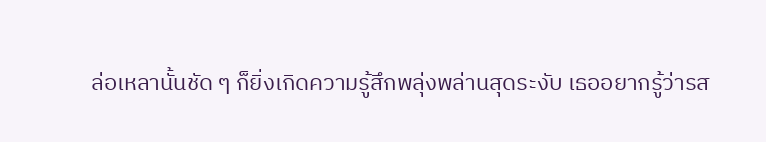ล่อเหลานั้นชัด ๆ ก็ยิ่งเกิดความรู้สึกพลุ่งพล่านสุดระงับ เธออยากรู้ว่ารส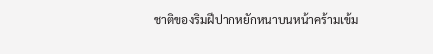ชาติของริมฝีปากหยักหนาบนหน้าคร้ามเข้ม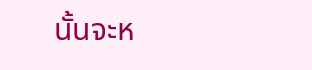นั้นจะห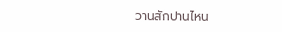วานสักปานไหน